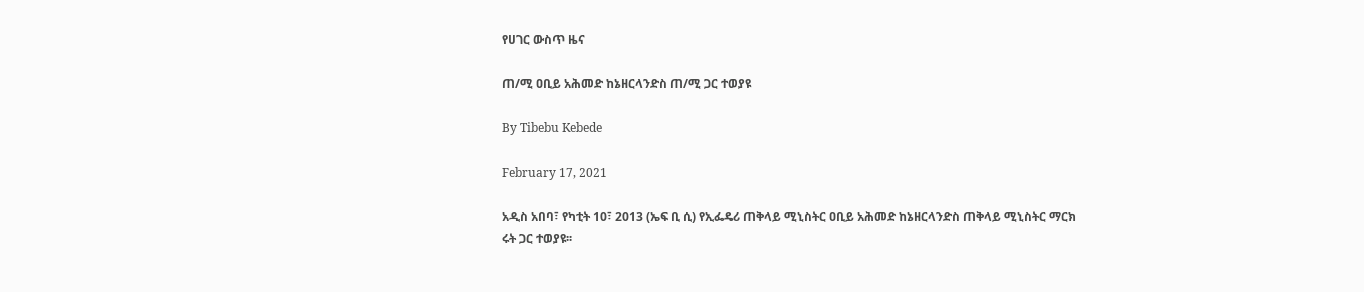የሀገር ውስጥ ዜና

ጠ/ሚ ዐቢይ አሕመድ ከኔዘርላንድስ ጠ/ሚ ጋር ተወያዩ

By Tibebu Kebede

February 17, 2021

አዲስ አበባ፣ የካቲት 10፣ 2013 (ኤፍ ቢ ሲ) የኢፌዴሪ ጠቅላይ ሚኒስትር ዐቢይ አሕመድ ከኔዘርላንድስ ጠቅላይ ሚኒስትር ማርክ ሩት ጋር ተወያዩ፡፡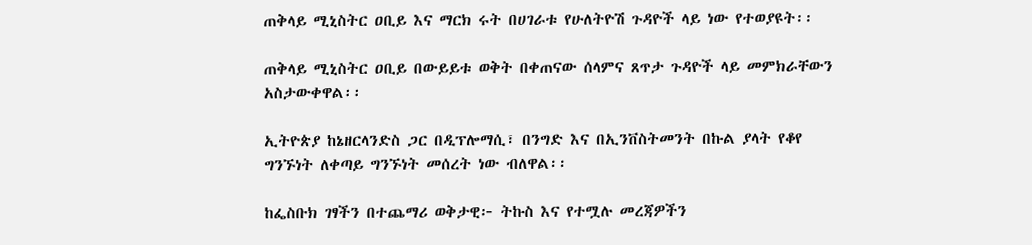ጠቅላይ ሚኒስትር ዐቢይ እና ማርክ ሩት በሀገራቱ የሁለትዮሽ ጉዳዮች ላይ ነው የተወያዩት፡፡

ጠቅላይ ሚኒስትር ዐቢይ በውይይቱ ወቅት በቀጠናው ሰላምና ጸጥታ ጉዳዮች ላይ መምክራቸውን አስታውቀዋል፡፡

ኢትዮጵያ ከኔዘርላንድስ ጋር በዲፕሎማሲ፣ በንግድ እና በኢንቨስትመንት በኩል ያላት የቆየ ግንኙነት ለቀጣይ ግንኙነት መሰረት ነው ብለዋል፡፡

ከፌስቡክ ገፃችን በተጨማሪ ወቅታዊ፦ ትኩስ እና የተሟሉ መረጃዎችን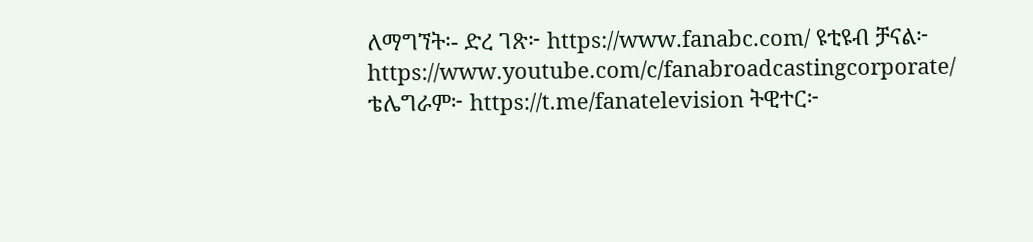ለማግኘት፡- ድረ ገጽ፦ https://www.fanabc.com/ ዩቲዩብ ቻናል፦ https://www.youtube.com/c/fanabroadcastingcorporate/ ቴሌግራም፦ https://t.me/fanatelevision ትዊተር፦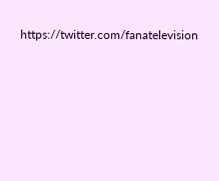https://twitter.com/fanatelevision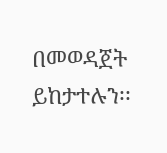በመወዳጀት ይከታተሉን፡፡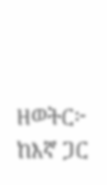ዘወትር፦ ከእኛ ጋር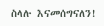ስላሉ እናመሰግናለን!